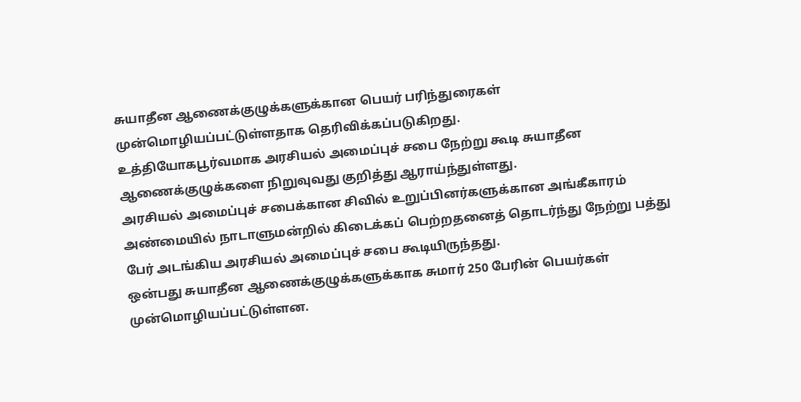சுயாதீன ஆணைக்குழுக்களுக்கான பெயர் பரிந்துரைகள் முன்மொழியப்பட்டுள்ளதாக தெரிவிக்கப்படுகிறது.
உத்தியோகபூர்வமாக அரசியல் அமைப்புச் சபை நேற்று கூடி சுயாதீன ஆணைக்குழுக்களை நிறுவுவது குறித்து ஆராய்ந்துள்ளது.
அரசியல் அமைப்புச் சபைக்கான சிவில் உறுப்பினர்களுக்கான அங்கீகாரம் அண்மையில் நாடாளுமன்றில் கிடைக்கப் பெற்றதனைத் தொடர்ந்து நேற்று பத்து பேர் அடங்கிய அரசியல் அமைப்புச் சபை கூடியிருந்தது.
ஒன்பது சுயாதீன ஆணைக்குழுக்களுக்காக சுமார் 250 பேரின் பெயர்கள் முன்மொழியப்பட்டுள்ளன.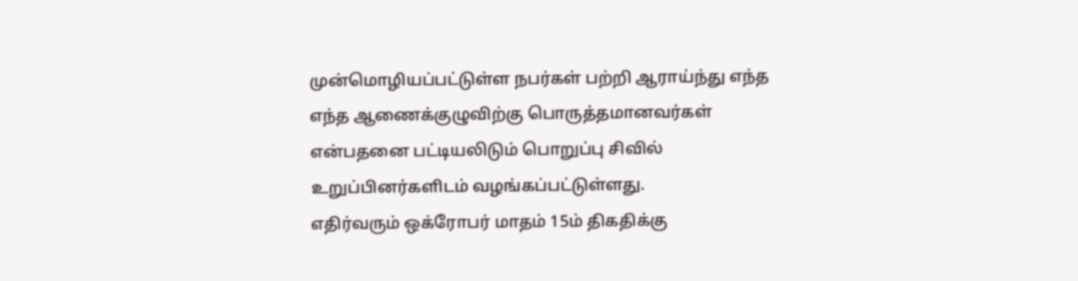முன்மொழியப்பட்டுள்ள நபர்கள் பற்றி ஆராய்ந்து எந்த எந்த ஆணைக்குழுவிற்கு பொருத்தமானவர்கள் என்பதனை பட்டியலிடும் பொறுப்பு சிவில் உறுப்பினர்களிடம் வழங்கப்பட்டுள்ளது.
எதிர்வரும் ஒக்ரோபர் மாதம் 15ம் திகதிக்கு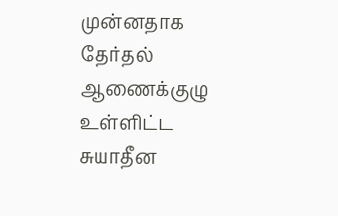முன்னதாக தேர்தல் ஆணைக்குழு உள்ளிட்ட சுயாதீன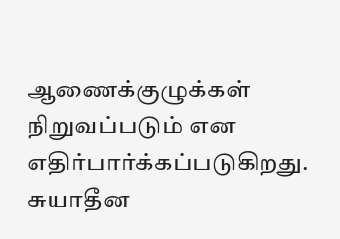ஆணைக்குழுக்கள் நிறுவப்படும் என எதிர்பார்க்கப்படுகிறது.
சுயாதீன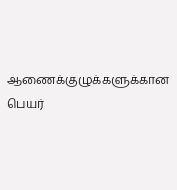ஆணைக்குழுக்களுக்கான பெயர்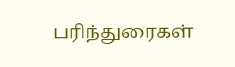பரிந்துரைகள்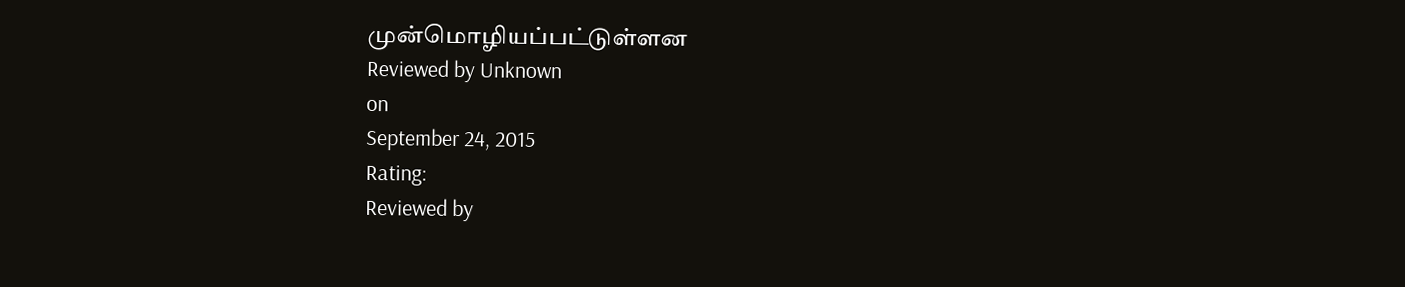முன்மொழியப்பட்டுள்ளன
Reviewed by Unknown
on
September 24, 2015
Rating:
Reviewed by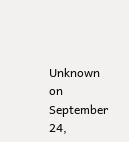Unknown
on
September 24,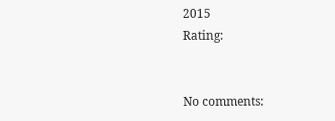2015
Rating:


No comments: